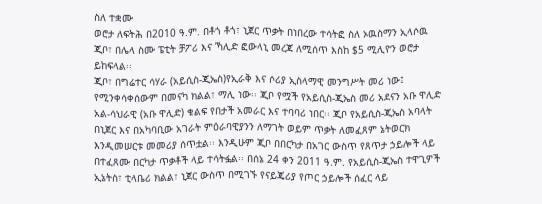ስለ ተቋሙ
ወሮታ ለፍትሕ በ2010 ዓ.ም. በቶጎ ቶጎ፣ ኒጀር ጥቃት በነበረው ተሳትፎ ስለ ኦዉስማን ኢላሶዉ ጂቦ፣ በሌላ ስሙ ፔቲት ቻፖሪ እና ኻሊድ ፎውላኒ መረጃ ለሚሰጥ እስከ $5 ሚሊዮን ወሮታ ይከፍላል፡፡
ጂቦ፣ በግሬተር ሳሃራ (አይሲስ-ጂኤስ)የኢራቅ እና ሶሪያ ኢስላማዊ መንግሥት መሪ ነው፤ የሚንቀሳቀሰውም በመናካ ክልል፣ ማሊ ነው፡፡ ጂቦ የሟች የአይሲስ-ጂኤስ መሪ አደናን አቡ ዋሊድ አል-ሳህራዊ (አቡ ዋሊድ) ቁልፍ የበታች አመራር እና ተባባሪ ነበር፡፡ ጂቦ የአይሲስ-ጂኤስ አባላት በኒጀር እና በአካባቢው አገራት ምዕራባዊያንን ለማገት ወይም ጥቃት ለመፈጸም ኔትወርክ እንዲመሠርቱ መመሪያ ሰጥቷል፡፡ እንዲሁም ጂቦ በበርካታ በአገር ውስጥ የጸጥታ ኃይሎች ላይ በተፈጸሙ በርካታ ጥቃቶች ላይ ተሳትፏል፡፡ በሰኔ 24 ቀን 2011 ዓ.ም. የአይሲስ-ጂኤስ ተዋጊዎች ኢኔትስ፣ ቲላቤሪ ክልል፣ ኒጀር ውስጥ በሚገኙ የናይጄሪያ የጦር ኃይሎች ሰፈር ላይ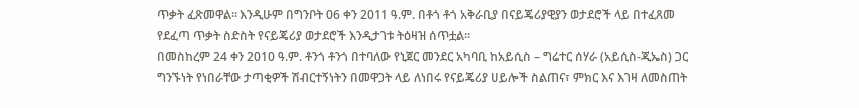ጥቃት ፈጽመዋል፡፡ እንዲሁም በግንቦት 06 ቀን 2011 ዓ.ም. በቶጎ ቶጎ አቅራቢያ በናይጄሪያዊያን ወታደሮች ላይ በተፈጸመ የደፈጣ ጥቃት ስድስት የናይጄሪያ ወታደሮች እንዲታገቱ ትዕዛዝ ሰጥቷል፡፡
በመስከረም 24 ቀን 2010 ዓ.ም. ቶንጎ ቶንጎ በተባለው የኒጀር መንደር አካባቢ ከአይሲስ – ግሬተር ሰሃራ (አይሲስ-ጂኤስ) ጋር ግንኙነት የነበራቸው ታጣቂዎች ሽብርተኝነትን በመዋጋት ላይ ለነበሩ የናይጄሪያ ሀይሎች ስልጠና፣ ምክር እና እገዛ ለመስጠት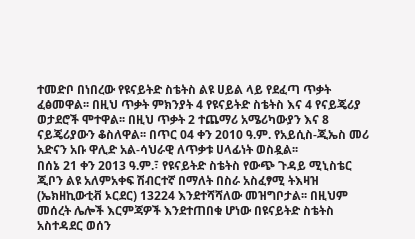ተመድቦ በነበረው የዩናይትድ ስቴትስ ልዩ ሀይል ላይ የደፈጣ ጥቃት ፈፅመዋል፡፡ በዚህ ጥቃት ምክንያት 4 የዩናይትድ ስቴትስ እና 4 የናይጄሪያ ወታደሮች ሞተዋል፡፡ በዚህ ጥቃት 2 ተጨማሪ አሜሪካውያን እና 8 ናይጄሪያውን ቆስለዋል፡፡ በጥር 04 ቀን 2010 ዓ.ም. የአይሲስ-ጂኤስ መሪ አድናን አቡ ዋሊድ አል-ሳህራዊ ለጥቃቱ ሀላፊነት ወስዷል፡፡
በሰኔ 21 ቀን 2013 ዓ.ም.፣ የዩናይትድ ስቴትስ የውጭ ጉዳይ ሚኒስቴር ጂቦን ልዩ አለምአቀፍ ሽብርተኛ በማለት በስራ አስፈፃሚ ትእዛዝ (ኤክዘኪውቲቭ ኦርደር) 13224 እንደተሻሻለው መዝግቦታል፡፡ በዚህም መሰረት ሌሎች እርምጃዎች እንደተጠበቁ ሆነው በዩናይትድ ስቴትስ አስተዳደር ወሰን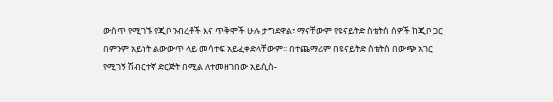ውስጥ የሚገኙ የጂቦ ንብረቶች እና ጥቅሞች ሁሉ ታግደዋል፣ ማናቸውም የዩናይትድ ስቴትስ ሰዎች ከጂቦ ጋር በምንም አይነት ልውውጥ ላይ መሳተፍ አይፈቀድላቸውም፡፡ በተጨማሪም በዩናይትድ ስቴትስ በውጭ አገር የሚገኝ ሽብርተኛ ድርጅት በሚል ለተመዘገበው አይሲስ-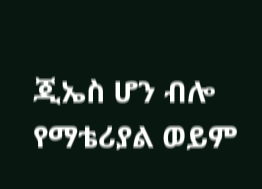ጂኤስ ሆን ብሎ የማቴሪያል ወይም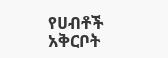የሀብቶች አቅርቦት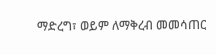ማድረግ፣ ወይም ለማቅረብ መመሳጠር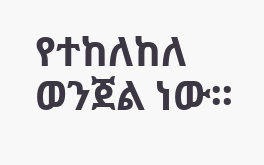የተከለከለ ወንጀል ነው፡፡